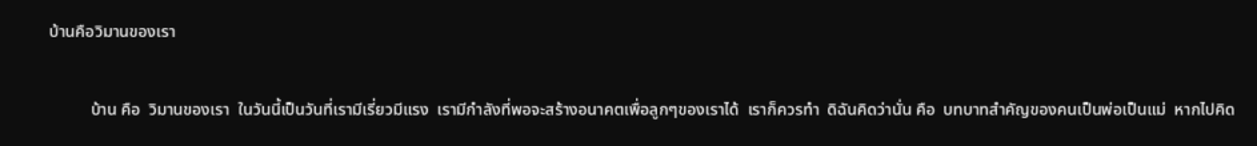บ้านคือวิมานของเรา

          บ้าน คือ  วิมานของเรา  ในวันนี้เป็นวันที่เรามีเรี่ยวมีแรง  เรามีกำลังที่พอจะสร้างอนาคตเพื่อลูกๆของเราได้  เราก็ควรทำ  ดิฉันคิดว่านั่น คือ  บทบาทสำคัญของคนเป็นพ่อเป็นแม่  หากไปคิด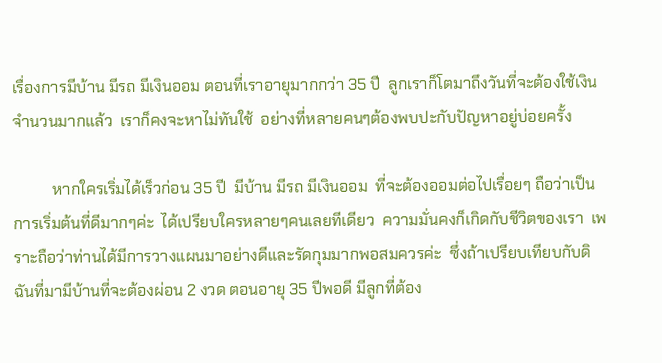เรื่องการมีบ้าน มีรถ มีเงินออม ตอนที่เราอายุมากกว่า 35 ปี  ลูกเราก็โตมาถึงวันที่จะต้องใช้เงินจำนวนมากแล้ว  เราก็คงจะหาไม่ทันใช้  อย่างที่หลายคนๆต้องพบปะกับปัญหาอยู่บ่อยครั้ง

          หากใครเริ่มได้เร็วก่อน 35 ปี  มีบ้าน มีรถ มีเงินออม  ที่จะต้องออมต่อไปเรื่อยๆ ถือว่าเป็นการเริ่มต้นที่ดีมากๆค่ะ  ได้เปรียบใครหลายๆคนเลยทีเดียว  ความมั่นคงก็เกิดกับชีวิตของเรา  เพราะถือว่าท่านได้มีการวางแผนมาอย่างดีและรัดกุมมากพอสมควรค่ะ  ซึ่งถ้าเปรียบเทียบกับดิฉันที่มามีบ้านที่จะต้องผ่อน 2 งวด ตอนอายุ 35 ปีพอดี มีลูกที่ต้อง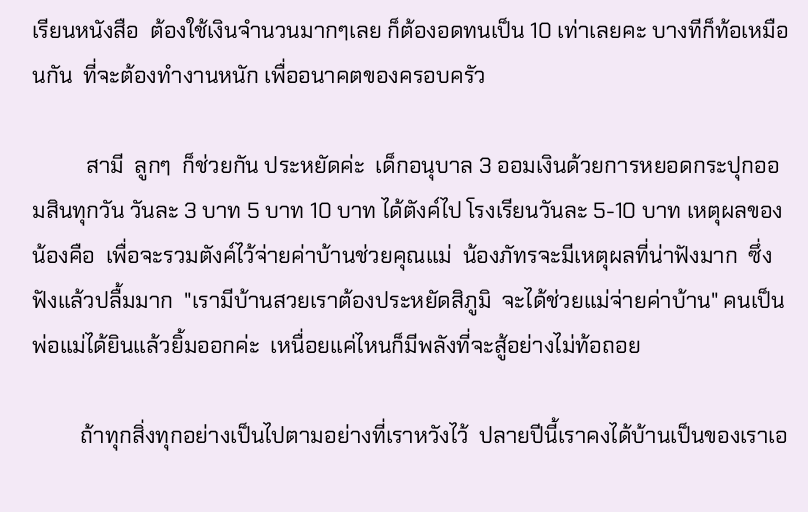เรียนหนังสือ  ต้องใช้เงินจำนวนมากๆเลย ก็ต้องอดทนเป็น 10 เท่าเลยคะ บางทีก็ท้อเหมือนกัน  ที่จะต้องทำงานหนัก เพื่ออนาคตของครอบครัว

          สามี  ลูกๆ  ก็ช่วยกัน ประหยัดค่ะ  เด็กอนุบาล 3 ออมเงินด้วยการหยอดกระปุกออมสินทุกวัน วันละ 3 บาท 5 บาท 10 บาท ได้ตังค์ไป โรงเรียนวันละ 5-10 บาท เหตุผลของน้องคือ  เพื่อจะรวมตังค์ไว้จ่ายค่าบ้านช่วยคุณแม่  น้องภัทรจะมีเหตุผลที่น่าฟังมาก  ซึ่งฟังแล้วปลื้มมาก  "เรามีบ้านสวยเราต้องประหยัดสิภูมิ  จะได้ช่วยแม่จ่ายค่าบ้าน" คนเป็นพ่อแม่ได้ยินแล้วยิ้มออกค่ะ  เหนื่อยแค่ไหนก็มีพลังที่จะสู้อย่างไม่ท้อถอย

         ถ้าทุกสิ่งทุกอย่างเป็นไปตามอย่างที่เราหวังไว้  ปลายปีนี้เราคงได้บ้านเป็นของเราเอ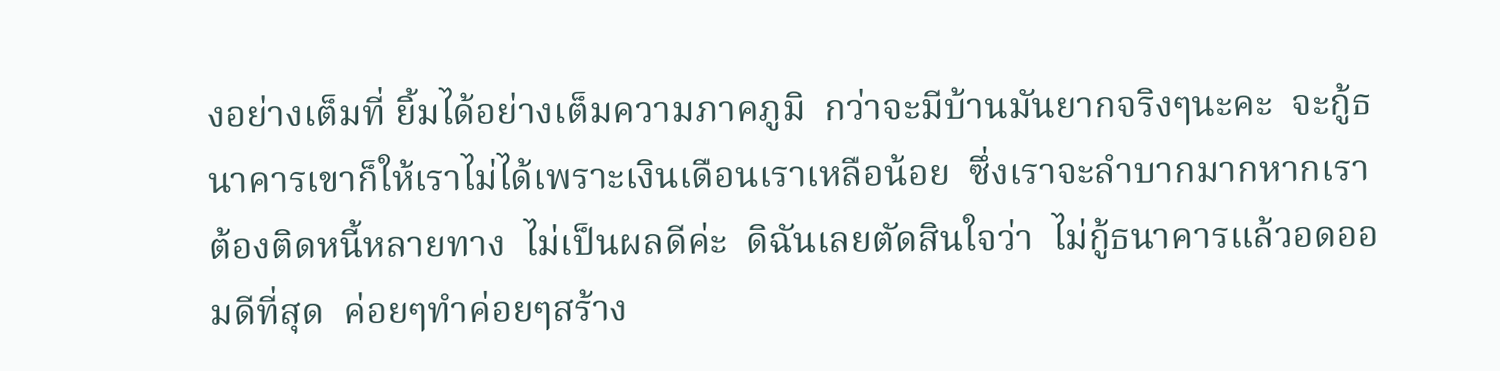งอย่างเต็มที่ ยิ้มได้อย่างเต็มความภาคภูมิ  กว่าจะมีบ้านมันยากจริงๆนะคะ  จะกู้ธนาคารเขาก็ให้เราไม่ได้เพราะเงินเดือนเราเหลือน้อย  ซึ่งเราจะลำบากมากหากเราต้องติดหนี้หลายทาง  ไม่เป็นผลดีค่ะ  ดิฉันเลยตัดสินใจว่า  ไม่กู้ธนาคารแล้วอดออมดีที่สุด  ค่อยๆทำค่อยๆสร้าง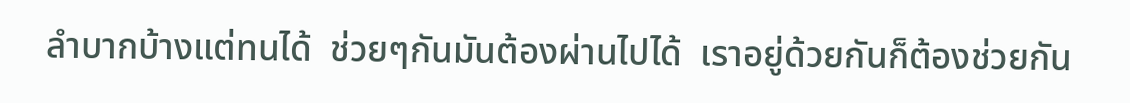ลำบากบ้างแต่ทนได้  ช่วยๆกันมันต้องผ่านไปได้  เราอยู่ด้วยกันก็ต้องช่วยกัน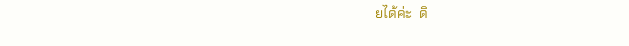ยได้ค่ะ  ดิ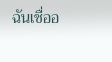ฉันเชื่ออ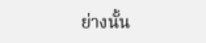ย่างนั้น